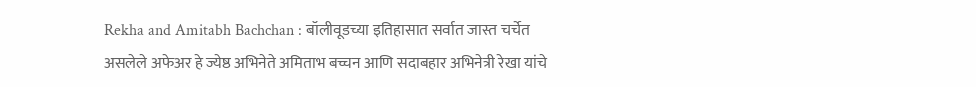Rekha and Amitabh Bachchan : बॉलीवूडच्या इतिहासात सर्वात जास्त चर्चेत असलेले अफेअर हे ज्येष्ठ अभिनेते अमिताभ बच्चन आणि सदाबहार अभिनेत्री रेखा यांचे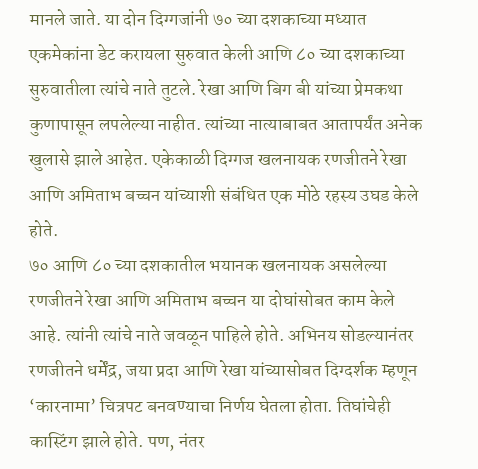मानले जाते. या दोन दिग्गजांनी ७० च्या दशकाच्या मध्यात एकमेकांना डेट करायला सुरुवात केली आणि ८० च्या दशकाच्या सुरुवातीला त्यांचे नाते तुटले. रेखा आणि बिग बी यांच्या प्रेमकथा कुणापासून लपलेल्या नाहीत. त्यांच्या नात्याबाबत आतापर्यंत अनेक खुलासे झाले आहेत. एकेकाळी दिग्गज खलनायक रणजीतने रेखा आणि अमिताभ बच्चन यांच्याशी संबंधित एक मोठे रहस्य उघड केले होते.
७० आणि ८० च्या दशकातील भयानक खलनायक असलेल्या रणजीतने रेखा आणि अमिताभ बच्चन या दोघांसोबत काम केले आहे. त्यांनी त्यांचे नाते जवळून पाहिले होते. अभिनय सोडल्यानंतर रणजीतने धर्मेंद्र, जया प्रदा आणि रेखा यांच्यासोबत दिग्दर्शक म्हणून ‘कारनामा’ चित्रपट बनवण्याचा निर्णय घेतला होता. तिघांचेही कास्टिंग झाले होते. पण, नंतर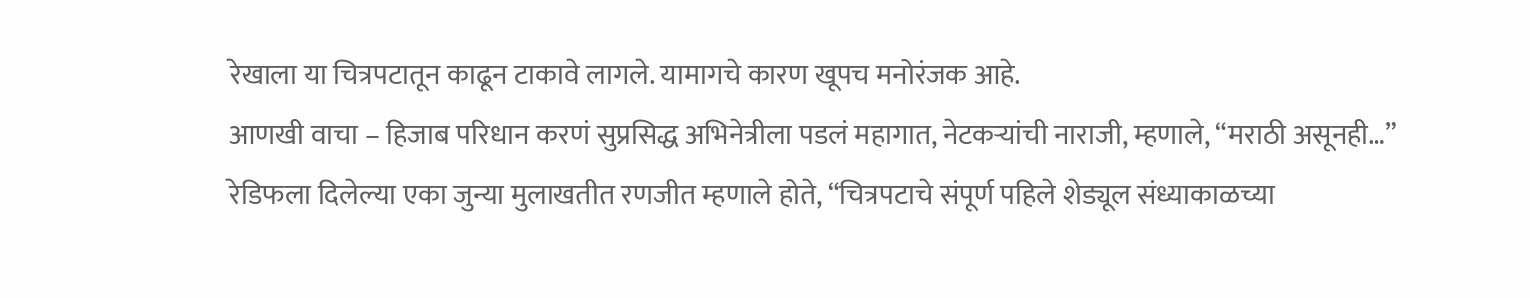रेखाला या चित्रपटातून काढून टाकावे लागले. यामागचे कारण खूपच मनोरंजक आहे.
आणखी वाचा – हिजाब परिधान करणं सुप्रसिद्ध अभिनेत्रीला पडलं महागात, नेटकऱ्यांची नाराजी, म्हणाले, “मराठी असूनही…”
रेडिफला दिलेल्या एका जुन्या मुलाखतीत रणजीत म्हणाले होते, “चित्रपटाचे संपूर्ण पहिले शेड्यूल संध्याकाळच्या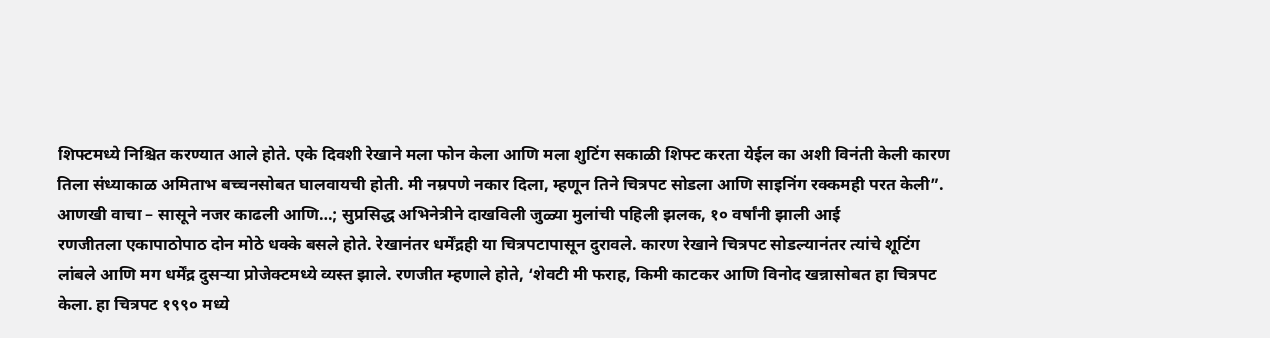शिफ्टमध्ये निश्चित करण्यात आले होते. एके दिवशी रेखाने मला फोन केला आणि मला शुटिंग सकाळी शिफ्ट करता येईल का अशी विनंती केली कारण तिला संध्याकाळ अमिताभ बच्चनसोबत घालवायची होती. मी नम्रपणे नकार दिला, म्हणून तिने चित्रपट सोडला आणि साइनिंग रक्कमही परत केली”.
आणखी वाचा – सासूने नजर काढली आणि…; सुप्रसिद्ध अभिनेत्रीने दाखविली जुळ्या मुलांची पहिली झलक, १० वर्षांनी झाली आई
रणजीतला एकापाठोपाठ दोन मोठे धक्के बसले होते. रेखानंतर धर्मेंद्रही या चित्रपटापासून दुरावले. कारण रेखाने चित्रपट सोडल्यानंतर त्यांचे शूटिंग लांबले आणि मग धर्मेंद्र दुसऱ्या प्रोजेक्टमध्ये व्यस्त झाले. रणजीत म्हणाले होते, ‘शेवटी मी फराह, किमी काटकर आणि विनोद खन्नासोबत हा चित्रपट केला. हा चित्रपट १९९० मध्ये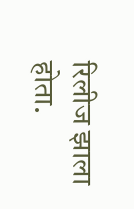रिलीज झाला होता.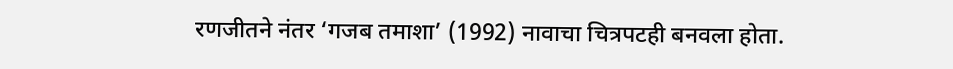रणजीतने नंतर ‘गजब तमाशा’ (1992) नावाचा चित्रपटही बनवला होता.